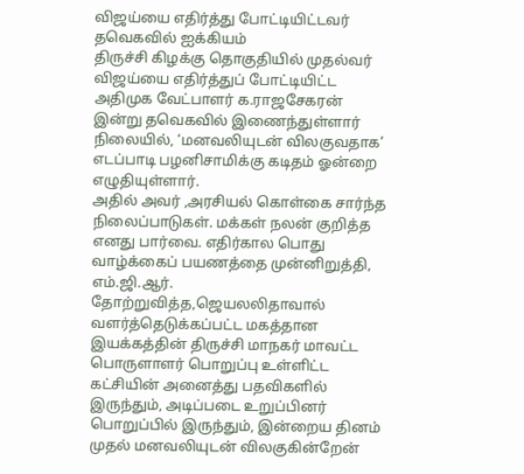விஜய்யை எதிர்த்து போட்டியிட்டவர் தவெகவில் ஐக்கியம்
திருச்சி கிழக்கு தொகுதியில் முதல்வர் விஜய்யை எதிர்த்துப் போட்டியிட்ட அதிமுக வேட்பாளர் க.ராஜசேகரன் இன்று தவெகவில் இணைந்துள்ளார்
நிலையில், ‘மனவலியுடன் விலகுவதாக’ எடப்பாடி பழனிசாமிக்கு கடிதம் ஓன்றை எழுதியுள்ளார்.
அதில் அவர் ,அரசியல் கொள்கை சார்ந்த நிலைப்பாடுகள். மக்கள் நலன் குறித்த எனது பார்வை. எதிர்கால பொது வாழ்க்கைப் பயணத்தை முன்னிறுத்தி,
எம்.ஜி.ஆர். தோற்றுவித்த,ஜெயலலிதாவால் வளர்த்தெடுக்கப்பட்ட மகத்தான இயக்கத்தின் திருச்சி மாநகர் மாவட்ட பொருளாளர் பொறுப்பு உள்ளிட்ட கட்சியின் அனைத்து பதவிகளில் இருந்தும், அடிப்படை உறுப்பினர் பொறுப்பில் இருந்தும், இன்றைய தினம் முதல் மனவலியுடன் விலகுகின்றேன்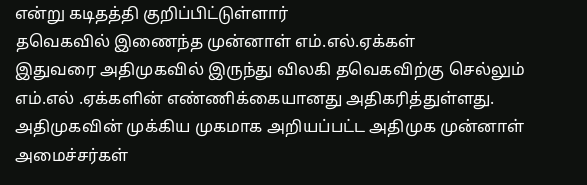என்று கடிதத்தி குறிப்பிட்டுள்ளார்
தவெகவில் இணைந்த முன்னாள் எம்.எல்.ஏக்கள்
இதுவரை அதிமுகவில் இருந்து விலகி தவெகவிற்கு செல்லும் எம்.எல் .ஏக்களின் எண்ணிக்கையானது அதிகரித்துள்ளது. அதிமுகவின் முக்கிய முகமாக அறியப்பட்ட அதிமுக முன்னாள் அமைச்சர்கள்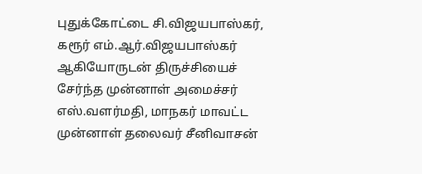புதுக்கோட்டை சி.விஜயபாஸ்கர், கரூர் எம்.ஆர்.விஜயபாஸ்கர் ஆகியோருடன் திருச்சியைச் சேர்ந்த முன்னாள் அமைச்சர் எஸ்.வளர்மதி, மாநகர் மாவட்ட முன்னாள் தலைவர் சீனிவாசன்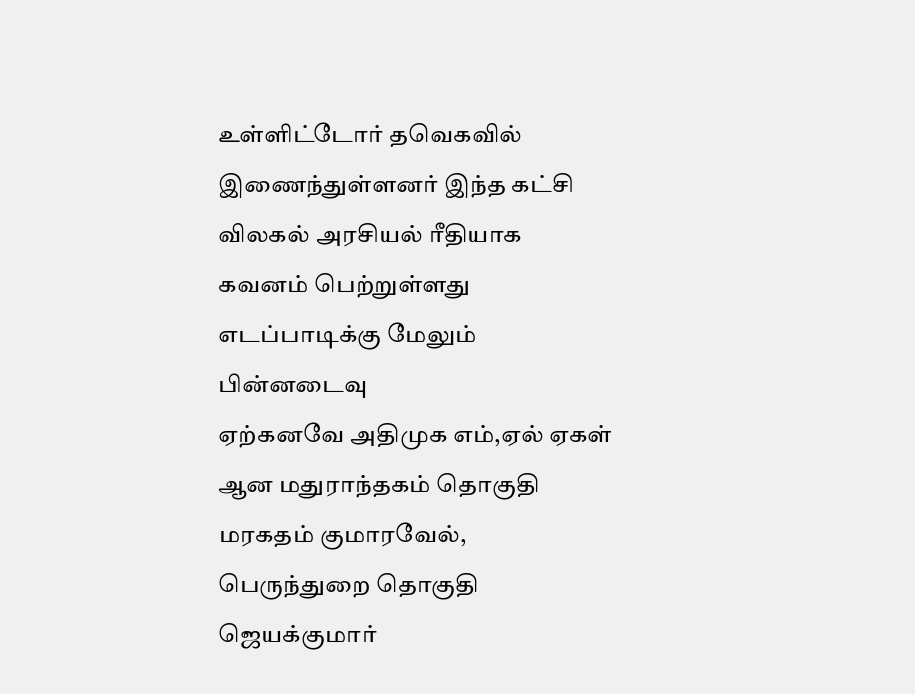உள்ளிட்டோர் தவெகவில் இணைந்துள்ளனர் இந்த கட்சி விலகல் அரசியல் ரீதியாக கவனம் பெற்றுள்ளது
எடப்பாடிக்கு மேலும் பின்னடைவு
ஏற்கனவே அதிமுக எம்,ஏல் ஏகள் ஆன மதுராந்தகம் தொகுதி மரகதம் குமாரவேல், பெருந்துறை தொகுதி ஜெயக்குமார்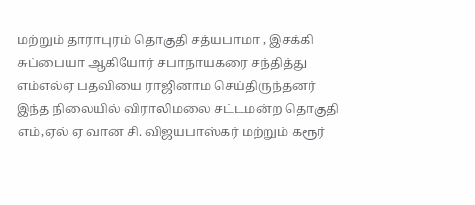மற்றும் தாராபுரம் தொகுதி சத்யபாமா , இசக்கி சுப்பையா ஆகியோர் சபாநாயகரை சந்தித்து எம்எல்ஏ பதவியை ராஜினாம செய்திருந்தனர்
இந்த நிலையில் விராலிமலை சட்டமன்ற தொகுதி எம்,ஏல் ஏ வான சி. விஜயபாஸ்கர் மற்றும் கரூர்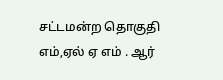சட்டமன்ற தொகுதி எம்,ஏல் ஏ எம் . ஆர்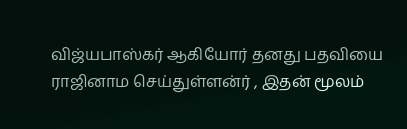விஜ்யபாஸ்கர் ஆகியோர் தனது பதவியை ராஜினாம செய்துள்ளன்ர் , இதன் மூலம்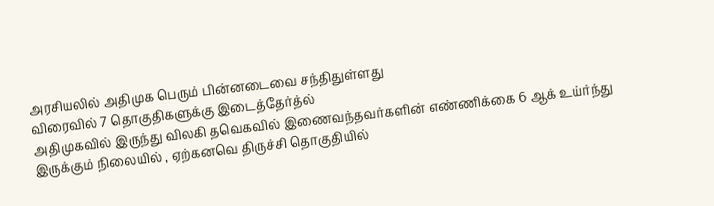அரசியலில் அதிமுக பெரும் பின்னடைவை சந்திதுள்ளது
விரைவில் 7 தொகுதிகளுக்கு இடைத்தேர்த்ல்
அதிமுகவில் இருந்து விலகி தவெகவில் இணைவந்தவர்களின் எண்ணிக்கை 6 ஆக் உய்ர்ந்து இருக்கும் நிலையில் , ஏற்கனவெ திருச்சி தொகுதியில்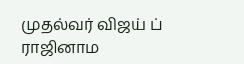முதல்வர் விஜய் ப் ராஜினாம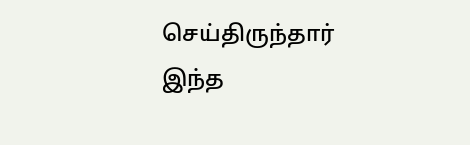செய்திருந்தார்
இந்த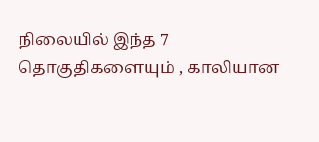நிலையில் இந்த 7 தொகுதிகளையும் , காலியான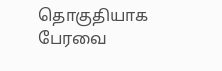தொகுதியாக பேரவை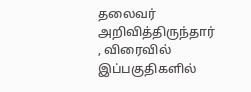தலைவர் அறிவித்திருந்தார் , விரைவில் இப்பகுதிகளில்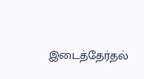இடைத்தேர்தல்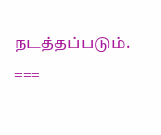நடத்தப்படும்.
===